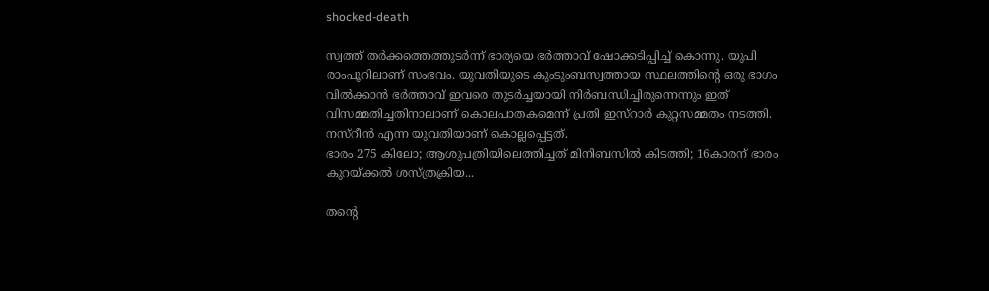shocked-death

സ്വത്ത് തര്‍ക്കത്തെത്തുടര്‍ന്ന് ഭാര്യയെ ഭര്‍ത്താവ് ഷോക്കടിപ്പിച്ച് കൊന്നു. യുപി രാംപൂറിലാണ് സംഭവം. യുവതിയുടെ കുംടുംബസ്വത്തായ സ്ഥലത്തിന്‍റെ ഒരു ഭാഗം വില്‍ക്കാന്‍ ഭര്‍ത്താവ് ഇവരെ തുടര്‍ച്ചയായി നിര്‍ബന്ധിച്ചിരുന്നെന്നും ഇത് വിസമ്മതിച്ചതിനാലാണ് കൊലപാതകമെന്ന് പ്രതി ഇസ്റാര്‍ കുറ്റസമ്മതം നടത്തി. നസ്‍റീന്‍ എന്ന യുവതിയാണ് കൊല്ലപ്പെട്ടത്.
ഭാരം 275 കിലോ; ആശുപത്രിയിലെത്തിച്ചത് മിനിബസിൽ കിടത്തി; 16കാരന് ഭാരം കുറയ്ക്കൽ ശസ്ത്രക്രിയ...

തന്‍റെ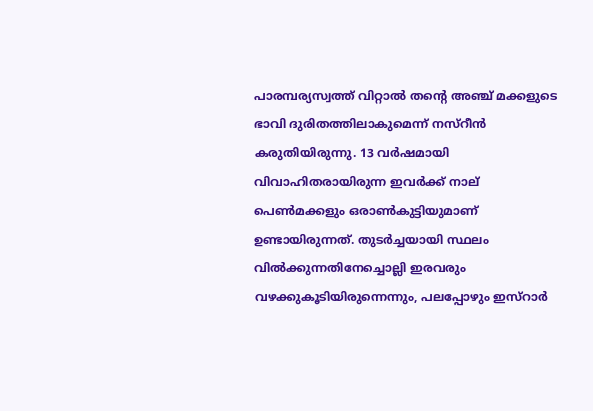പാരമ്പര്യസ്വത്ത് വിറ്റാല്‍ തന്‍റെ അഞ്ച് മക്കളുടെ ഭാവി ദുരിതത്തിലാകുമെന്ന് നസ്‍റീന്‍ കരുതിയിരുന്നു. 13 വര്‍ഷമായി വിവാഹിതരായിരുന്ന ഇവര്‍ക്ക് നാല് പെണ്‍മക്കളും ഒരാണ്‍കുട്ടിയുമാണ് ഉണ്ടായിരുന്നത്. തുടര്‍ച്ചയായി സ്ഥലം വില്‍ക്കുന്നതിനേച്ചൊല്ലി ഇരവരും വഴക്കുകൂടിയിരുന്നെന്നും, പലപ്പോഴും ഇസ്‍റാര്‍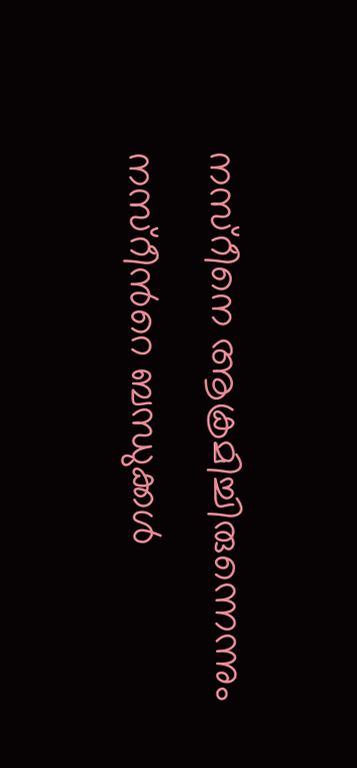നസ്റീനെ ആക്രമിച്ചിരുന്നെന്നും നസ്റീന്‍റെ ബന്ധുക്കള്‍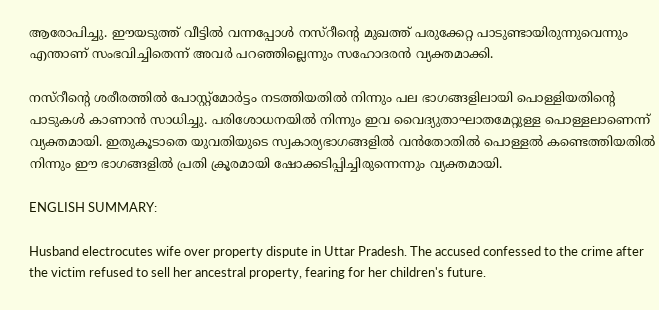ആരോപിച്ചു. ഈയടുത്ത് വീട്ടില്‍ വന്നപ്പോള്‍ നസ്റീന്‍റെ മുഖത്ത് പരുക്കേറ്റ പാടുണ്ടായിരുന്നുവെന്നും എന്താണ് സംഭവിച്ചിതെന്ന് അവര്‍ പറഞ്ഞില്ലെന്നും സഹോദരന്‍ വ്യക്തമാക്കി.

നസ്റീന്‍റെ ശരീരത്തില്‍ പോസ്റ്റ്മോര്‍ട്ടം നടത്തിയതില്‍ നിന്നും പല ഭാഗങ്ങളിലായി പൊള്ളിയതിന്‍റെ പാടുകള്‍ കാണാന്‍ സാധിച്ചു. പരിശോധനയില്‍ നിന്നും ഇവ വൈദ്യുതാഘാതമേറ്റുള്ള പൊള്ളലാണെന്ന് വ്യക്തമായി. ഇതുകൂടാതെ യുവതിയുടെ സ്വകാര്യഭാഗങ്ങളില്‍ വന്‍തോതില്‍ പൊള്ളല്‍ കണ്ടെത്തിയതില്‍ നിന്നും ഈ ഭാഗങ്ങളില്‍ പ്രതി ക്രൂരമായി ഷോക്കടിപ്പിച്ചിരുന്നെന്നും വ്യക്തമായി.

ENGLISH SUMMARY:

Husband electrocutes wife over property dispute in Uttar Pradesh. The accused confessed to the crime after the victim refused to sell her ancestral property, fearing for her children's future.